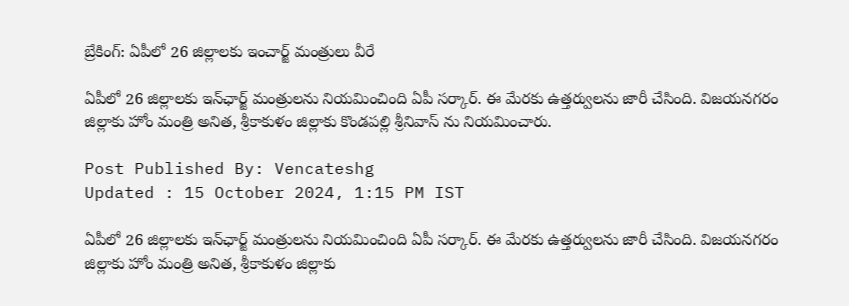బ్రేకింగ్: ఏపీలో 26 జిల్లాలకు ఇంచార్జ్ మంత్రులు వీరే

ఏపీలో 26 జిల్లాలకు ఇన్‌ఛార్జ్‌ మంత్రులను నియమించింది ఏపీ సర్కార్. ఈ మేరకు ఉత్తర్వులను జారీ చేసింది. విజయనగరం జిల్లాకు హోం మంత్రి అనిత, శ్రీకాకుళం జిల్లాకు కొండపల్లి శ్రీనివాస్ ను నియమించారు.

Post Published By: Vencateshg
Updated : 15 October 2024, 1:15 PM IST

ఏపీలో 26 జిల్లాలకు ఇన్‌ఛార్జ్‌ మంత్రులను నియమించింది ఏపీ సర్కార్. ఈ మేరకు ఉత్తర్వులను జారీ చేసింది. విజయనగరం జిల్లాకు హోం మంత్రి అనిత, శ్రీకాకుళం జిల్లాకు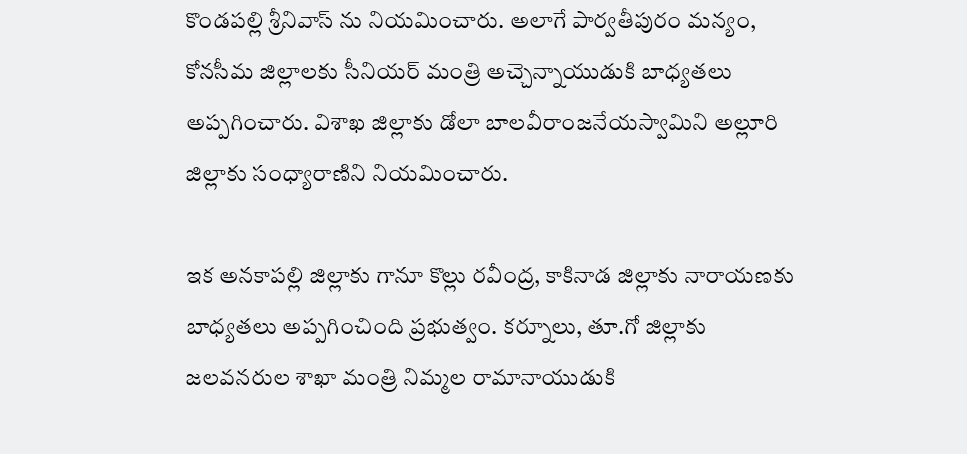కొండపల్లి శ్రీనివాస్ ను నియమించారు. అలాగే పార్వతీపురం మన్యం, కోనసీమ జిల్లాలకు సీనియర్ మంత్రి అచ్చెన్నాయుడుకి బాధ్యతలు అప్పగించారు. విశాఖ జిల్లాకు డోలా బాలవీరాంజనేయస్వామిని అల్లూరి జిల్లాకు సంధ్యారాణిని నియమించారు.

ఇక అనకాపల్లి జిల్లాకు గానూ కొల్లు రవీంద్ర, కాకినాడ జిల్లాకు నారాయణకు బాధ్యతలు అప్పగించింది ప్రభుత్వం. కర్నూలు, తూ.గో జిల్లాకు జలవనరుల శాఖా మంత్రి నిమ్మల రామానాయుడుకి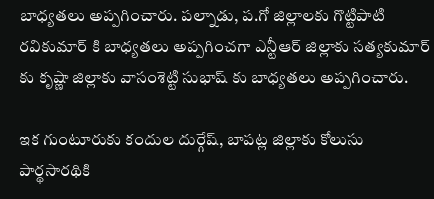బాధ్యతలు అప్పగించారు. పల్నాడు, ప.గో జిల్లాలకు గొట్టిపాటి రవికుమార్ కి బాధ్యతలు అప్పగించగా ఎన్టీఆర్ జిల్లాకు సత్యకుమార్ కు కృష్ణా జిల్లాకు వాసంశెట్టి సుభాష్‌ కు బాధ్యతలు అప్పగించారు.

ఇక గుంటూరుకు కందుల దుర్గేష్‌, బాపట్ల జిల్లాకు కోలుసు పార్థసారథికి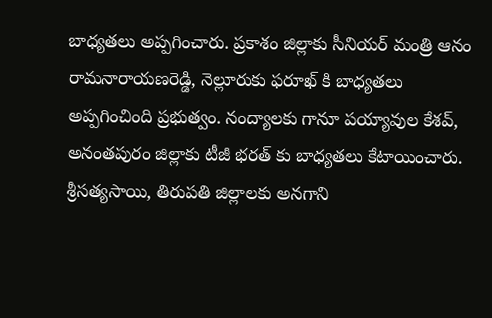బాధ్యతలు అప్పగించారు. ప్రకాశం జిల్లాకు సీనియర్ మంత్రి ఆనం రామనారాయణరెడ్డి, నెల్లూరుకు ఫరూఖ్‌ కి బాధ్యతలు అప్పగించింది ప్రభుత్వం. నంద్యాలకు గానూ పయ్యావుల కేశవ్, అనంతపురం జిల్లాకు టీజీ భరత్ కు బాధ్యతలు కేటాయించారు. శ్రీసత్యసాయి, తిరుపతి జిల్లాలకు అనగాని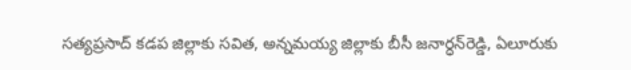సత్యప్రసాద్ కడప జిల్లాకు సవిత, అన్నమయ్య జిల్లాకు బీసీ జనార్ధన్‌రెడ్డి, ఏలూరుకు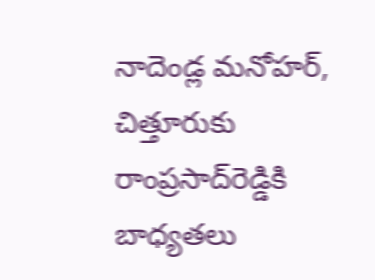నాదెండ్ల మనోహర్, చిత్తూరుకు రాంప్రసాద్‌రెడ్డికి బాధ్యతలు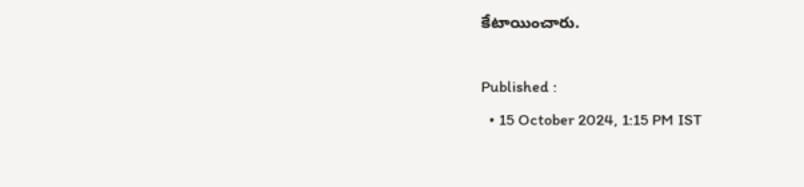కేటాయించారు.

Published :
  • 15 October 2024, 1:15 PM IST